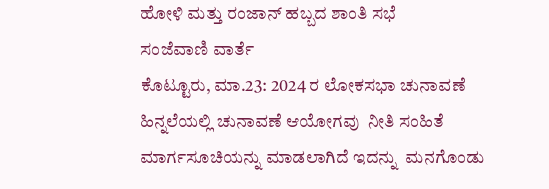ಹೋಳಿ ಮತ್ತು ರಂಜಾನ್ ಹಬ್ಬದ ಶಾಂತಿ ಸಭೆ
ಸಂಜೆವಾಣಿ ವಾರ್ತೆ
ಕೊಟ್ಟೂರು, ಮಾ.23: 2024 ರ ಲೋಕಸಭಾ ಚುನಾವಣೆ ಹಿನ್ನಲೆಯಲ್ಲಿ ಚುನಾವಣೆ ಆಯೋಗವು  ನೀತಿ ಸಂಹಿತೆ  ಮಾರ್ಗಸೂಚಿಯನ್ನು ಮಾಡಲಾಗಿದೆ ಇದನ್ನು  ಮನಗೊಂಡು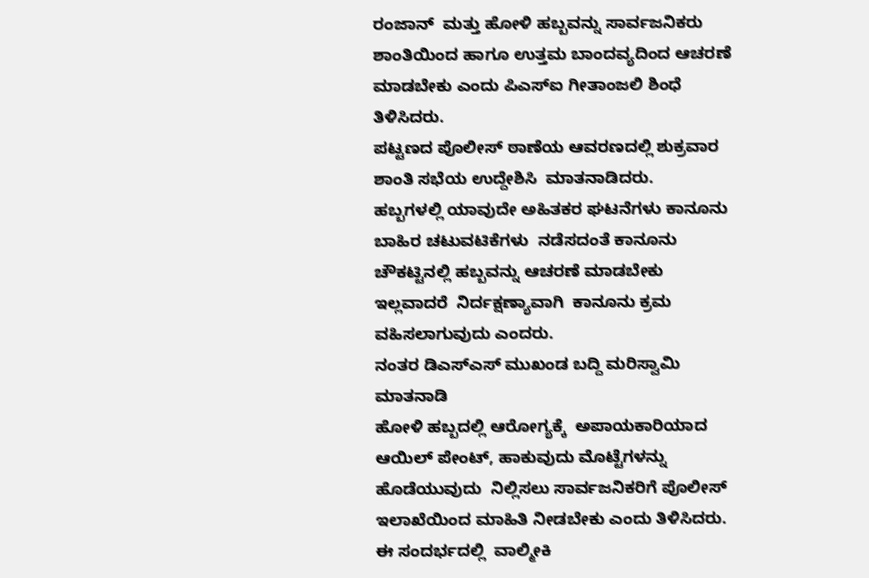ರಂಜಾನ್  ಮತ್ತು ಹೋಳಿ ಹಬ್ಬವನ್ನು ಸಾರ್ವಜನಿಕರು  ಶಾಂತಿಯಿಂದ ಹಾಗೂ ಉತ್ತಮ ಬಾಂದವ್ಯದಿಂದ ಆಚರಣೆ ಮಾಡಬೇಕು ಎಂದು ಪಿಎಸ್ಐ ಗೀತಾಂಜಲಿ ಶಿಂಧೆ ತಿಳಿಸಿದರು.
ಪಟ್ಟಣದ ಪೊಲೀಸ್ ಠಾಣೆಯ ಆವರಣದಲ್ಲಿ ಶುಕ್ರವಾರ ಶಾಂತಿ ಸಭೆಯ ಉದ್ದೇಶಿಸಿ  ಮಾತನಾಡಿದರು.
ಹಬ್ಬಗಳಲ್ಲಿ ಯಾವುದೇ ಅಹಿತಕರ ಘಟನೆಗಳು ಕಾನೂನು ಬಾಹಿರ ಚಟುವಟಿಕೆಗಳು  ನಡೆಸದಂತೆ ಕಾನೂನು ಚೌಕಟ್ಟಿನಲ್ಲಿ ಹಬ್ಬವನ್ನು ಆಚರಣೆ ಮಾಡಬೇಕು ಇಲ್ಲವಾದರೆ  ನಿರ್ದಕ್ಷಣ್ಯಾವಾಗಿ  ಕಾನೂನು ಕ್ರಮ ವಹಿಸಲಾಗುವುದು ಎಂದರು.
ನಂತರ ಡಿಎಸ್ಎಸ್ ಮುಖಂಡ ಬದ್ದಿ ಮರಿಸ್ವಾಮಿ ಮಾತನಾಡಿ
ಹೋಳಿ ಹಬ್ಬದಲ್ಲಿ ಆರೋಗ್ಯಕ್ಕೆ  ಅಪಾಯಕಾರಿಯಾದ ಆಯಿಲ್ ಪೇಂಟ್, ಹಾಕುವುದು ಮೊಟ್ಟೆಗಳನ್ನು ಹೊಡೆಯುವುದು  ನಿಲ್ಲಿಸಲು ಸಾರ್ವಜನಿಕರಿಗೆ ಪೊಲೀಸ್ ಇಲಾಖೆಯಿಂದ ಮಾಹಿತಿ ನೀಡಬೇಕು ಎಂದು ತಿಳಿಸಿದರು.
ಈ ಸಂದರ್ಭದಲ್ಲಿ  ವಾಲ್ಮೀಕಿ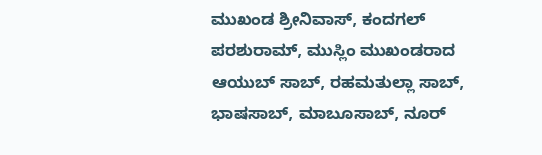ಮುಖಂಡ ಶ್ರೀನಿವಾಸ್, ಕಂದಗಲ್ ಪರಶುರಾಮ್, ಮುಸ್ಲಿಂ ಮುಖಂಡರಾದ  ಆಯುಬ್ ಸಾಬ್, ರಹಮತುಲ್ಲಾ ಸಾಬ್, ಭಾಷಸಾಬ್, ಮಾಬೂಸಾಬ್, ನೂರ್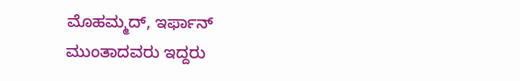ಮೊಹಮ್ಮದ್, ಇರ್ಫಾನ್ ಮುಂತಾದವರು ಇದ್ದರು